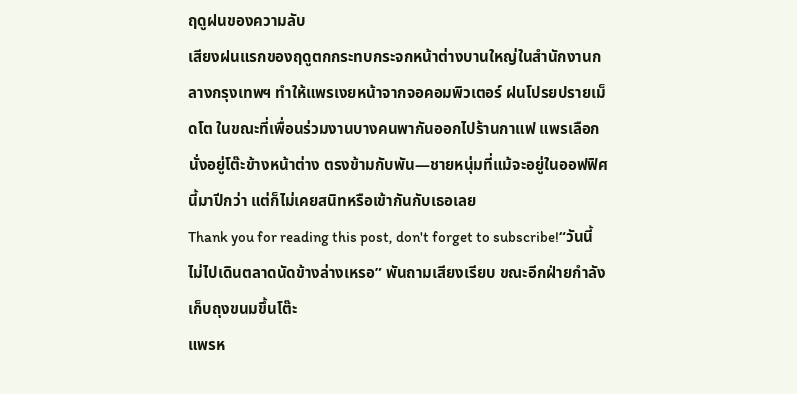ฤดูฝนของความลับ
เสียงฝนแรกของฤดูตกกระทบกระจกหน้าต่างบานใหญ่ในสำนักงานกลางกรุงเทพฯ ทำให้แพรเงยหน้าจากจอคอมพิวเตอร์ ฝนโปรยปรายเม็ดโต ในขณะที่เพื่อนร่วมงานบางคนพากันออกไปร้านกาแฟ แพรเลือกนั่งอยู่โต๊ะข้างหน้าต่าง ตรงข้ามกับพัน—ชายหนุ่มที่แม้จะอยู่ในออฟฟิศนี้มาปีกว่า แต่ก็ไม่เคยสนิทหรือเข้ากันกับเธอเลย
Thank you for reading this post, don't forget to subscribe!“วันนี้ไม่ไปเดินตลาดนัดข้างล่างเหรอ” พันถามเสียงเรียบ ขณะอีกฝ่ายกำลังเก็บถุงขนมขึ้นโต๊ะ
แพรห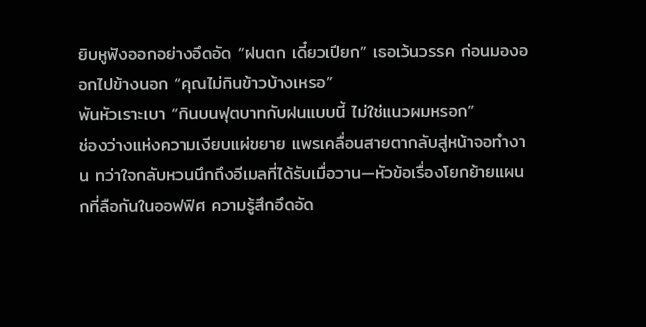ยิบหูฟังออกอย่างอึดอัด “ฝนตก เดี๋ยวเปียก” เธอเว้นวรรค ก่อนมองออกไปข้างนอก “คุณไม่กินข้าวบ้างเหรอ”
พันหัวเราะเบา “กินบนฟุตบาทกับฝนแบบนี้ ไม่ใช่แนวผมหรอก”
ช่องว่างแห่งความเงียบแผ่ขยาย แพรเคลื่อนสายตากลับสู่หน้าจอทำงาน ทว่าใจกลับหวนนึกถึงอีเมลที่ได้รับเมื่อวาน—หัวข้อเรื่องโยกย้ายแผนกที่ลือกันในออฟฟิศ ความรู้สึกอึดอัด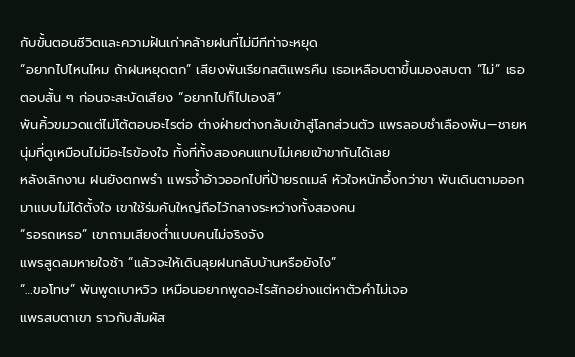กับขั้นตอนชีวิตและความฝันเก่าคล้ายฝนที่ไม่มีทีท่าจะหยุด
“อยากไปไหนไหม ถ้าฝนหยุดตก” เสียงพันเรียกสติแพรคืน เธอเหลือบตาขึ้นมองสบตา “ไม่” เธอตอบสั้น ๆ ก่อนจะสะบัดเสียง “อยากไปก็ไปเองสิ”
พันคิ้วขมวดแต่ไม่โต้ตอบอะไรต่อ ต่างฝ่ายต่างกลับเข้าสู่โลกส่วนตัว แพรลอบชำเลืองพัน—ชายหนุ่มที่ดูเหมือนไม่มีอะไรข้องใจ ทั้งที่ทั้งสองคนแทบไม่เคยเข้าขากันได้เลย
หลังเลิกงาน ฝนยังตกพรำ แพรจ้ำอ้าวออกไปที่ป้ายรถเมล์ หัวใจหนักอึ้งกว่าขา พันเดินตามออกมาแบบไม่ได้ตั้งใจ เขาใช้ร่มคันใหญ่ถือไว้กลางระหว่างทั้งสองคน
“รอรถเหรอ” เขาถามเสียงต่ำแบบคนไม่จริงจัง
แพรสูดลมหายใจช้า “แล้วจะให้เดินลุยฝนกลับบ้านหรือยังไง”
“…ขอโทษ” พันพูดเบาหวิว เหมือนอยากพูดอะไรสักอย่างแต่หาตัวคำไม่เจอ
แพรสบตาเขา ราวกับสัมผัส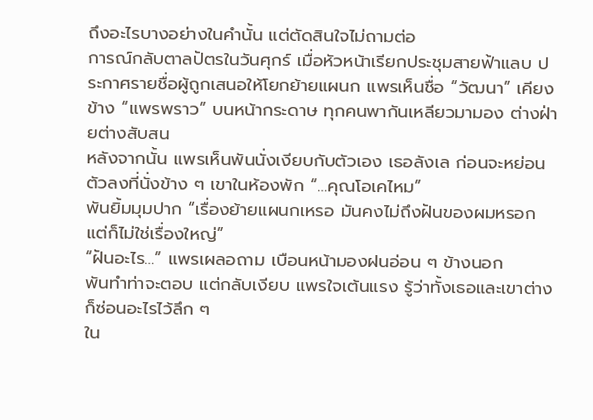ถึงอะไรบางอย่างในคำนั้น แต่ตัดสินใจไม่ถามต่อ
การณ์กลับตาลปัตรในวันศุกร์ เมื่อหัวหน้าเรียกประชุมสายฟ้าแลบ ประกาศรายชื่อผู้ถูกเสนอให้โยกย้ายแผนก แพรเห็นชื่อ “วัฒนา” เคียงข้าง “แพรพราว” บนหน้ากระดาษ ทุกคนพากันเหลียวมามอง ต่างฝ่ายต่างสับสน
หลังจากนั้น แพรเห็นพันนั่งเงียบกับตัวเอง เธอลังเล ก่อนจะหย่อนตัวลงที่นั่งข้าง ๆ เขาในห้องพัก “…คุณโอเคไหม”
พันยิ้มมุมปาก “เรื่องย้ายแผนกเหรอ มันคงไม่ถึงฝันของผมหรอก แต่ก็ไม่ใช่เรื่องใหญ่”
“ฝันอะไร…” แพรเผลอถาม เบือนหน้ามองฝนอ่อน ๆ ข้างนอก
พันทำท่าจะตอบ แต่กลับเงียบ แพรใจเต้นแรง รู้ว่าทั้งเธอและเขาต่างก็ซ่อนอะไรไว้ลึก ๆ
ใน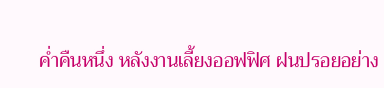ค่ำคืนหนึ่ง หลังงานเลี้ยงออฟฟิศ ฝนปรอยอย่าง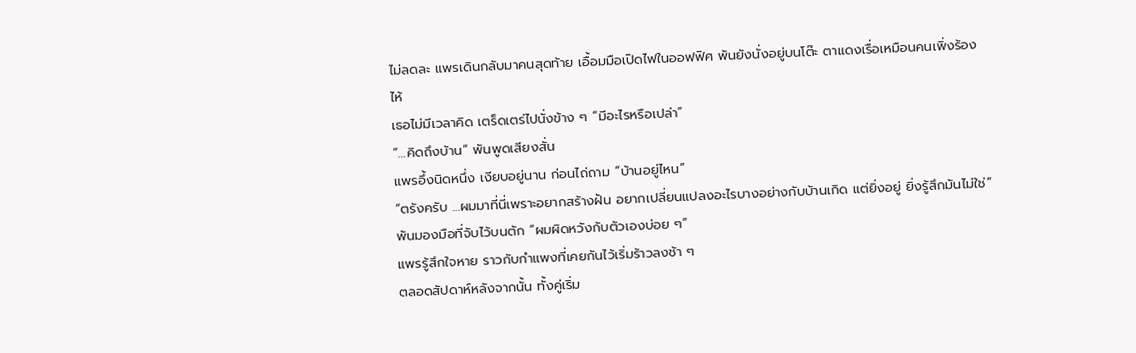ไม่ลดละ แพรเดินกลับมาคนสุดท้าย เอื้อมมือเปิดไฟในออฟฟิศ พันยังนั่งอยู่บนโต๊ะ ตาแดงเรื่อเหมือนคนเพิ่งร้องไห้
เธอไม่มีเวลาคิด เตร็ดเตร่ไปนั่งข้าง ๆ “มีอะไรหรือเปล่า”
“…คิดถึงบ้าน” พันพูดเสียงสั่น
แพรอึ้งนิดหนึ่ง เงียบอยู่นาน ก่อนไถ่ถาม “บ้านอยู่ไหน”
“ตรังครับ …ผมมาที่นี่เพราะอยากสร้างฝัน อยากเปลี่ยนแปลงอะไรบางอย่างกับบ้านเกิด แต่ยิ่งอยู่ ยิ่งรู้สึกมันไม่ใช่” พันมองมือที่จับไว้บนตัก “ผมผิดหวังกับตัวเองบ่อย ๆ”
แพรรู้สึกใจหาย ราวกับกำแพงที่เคยกันไว้เริ่มร้าวลงช้า ๆ
ตลอดสัปดาห์หลังจากนั้น ทั้งคู่เริ่ม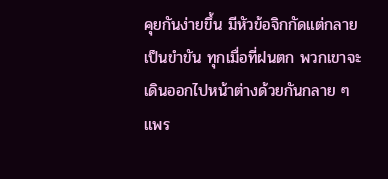คุยกันง่ายขึ้น มีหัวข้อจิกกัดแต่กลายเป็นขำขัน ทุกเมื่อที่ฝนตก พวกเขาจะเดินออกไปหน้าต่างด้วยกันกลาย ๆ แพร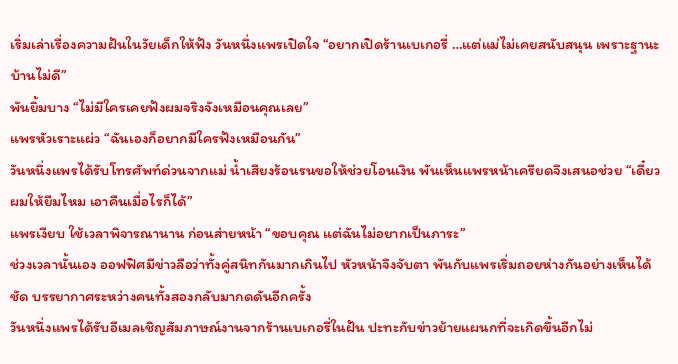เริ่มเล่าเรื่องความฝันในวัยเด็กให้ฟัง วันหนึ่งแพรเปิดใจ “อยากเปิดร้านเบเกอรี่ …แต่แม่ไม่เคยสนับสนุน เพราะฐานะบ้านไม่ดี”
พันยิ้มบาง “ไม่มีใครเคยฟังผมจริงจังเหมือนคุณเลย”
แพรหัวเราะแผ่ว “ฉันเองก็อยากมีใครฟังเหมือนกัน”
วันหนึ่งแพรได้รับโทรศัพท์ด่วนจากแม่ น้ำเสียงร้อนรนขอให้ช่วยโอนเงิน พันเห็นแพรหน้าเครียดจึงเสนอช่วย “เดี๋ยวผมให้ยืมไหม เอาคืนเมื่อไรก็ได้”
แพรเงียบ ใช้เวลาพิจารณานาน ก่อนส่ายหน้า “ขอบคุณ แต่ฉันไม่อยากเป็นภาระ”
ช่วงเวลานั้นเอง ออฟฟิศมีข่าวลือว่าทั้งคู่สนิทกันมากเกินไป หัวหน้าจึงจับตา พันกับแพรเริ่มถอยห่างกันอย่างเห็นได้ชัด บรรยากาศระหว่างคนทั้งสองกลับมากดดันอีกครั้ง
วันหนึ่งแพรได้รับอีเมลเชิญสัมภาษณ์งานจากร้านเบเกอรี่ในฝัน ปะทะกับข่าวย้ายแผนกที่จะเกิดขึ้นอีกไม่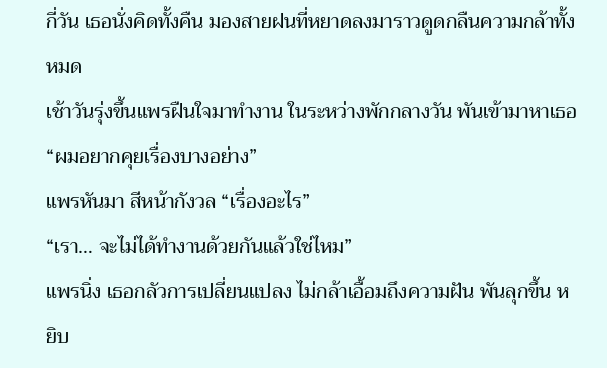กี่วัน เธอนั่งคิดทั้งคืน มองสายฝนที่หยาดลงมาราวดูดกลืนความกล้าทั้งหมด
เช้าวันรุ่งขึ้นแพรฝืนใจมาทำงาน ในระหว่างพักกลางวัน พันเข้ามาหาเธอ “ผมอยากคุยเรื่องบางอย่าง”
แพรหันมา สีหน้ากังวล “เรื่องอะไร”
“เรา… จะไม่ได้ทำงานด้วยกันแล้วใช่ไหม”
แพรนิ่ง เธอกลัวการเปลี่ยนแปลง ไม่กล้าเอื้อมถึงความฝัน พันลุกขึ้น หยิบ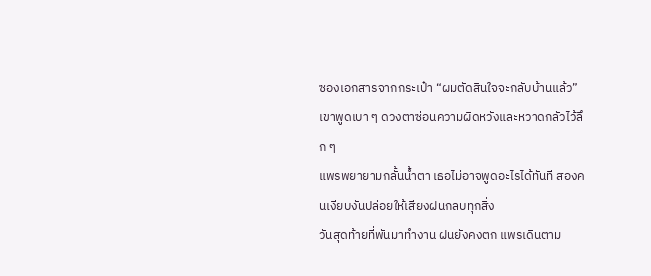ซองเอกสารจากกระเป๋า “ผมตัดสินใจจะกลับบ้านแล้ว” เขาพูดเบา ๆ ดวงตาซ่อนความผิดหวังและหวาดกลัวไว้ลึก ๆ
แพรพยายามกลั้นน้ำตา เธอไม่อาจพูดอะไรได้ทันที สองคนเงียบงันปล่อยให้เสียงฝนกลบทุกสิ่ง
วันสุดท้ายที่พันมาทำงาน ฝนยังคงตก แพรเดินตาม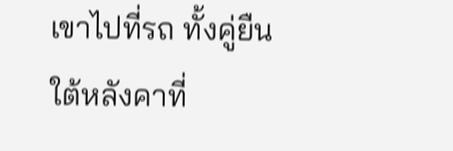เขาไปที่รถ ทั้งคู่ยืนใต้หลังคาที่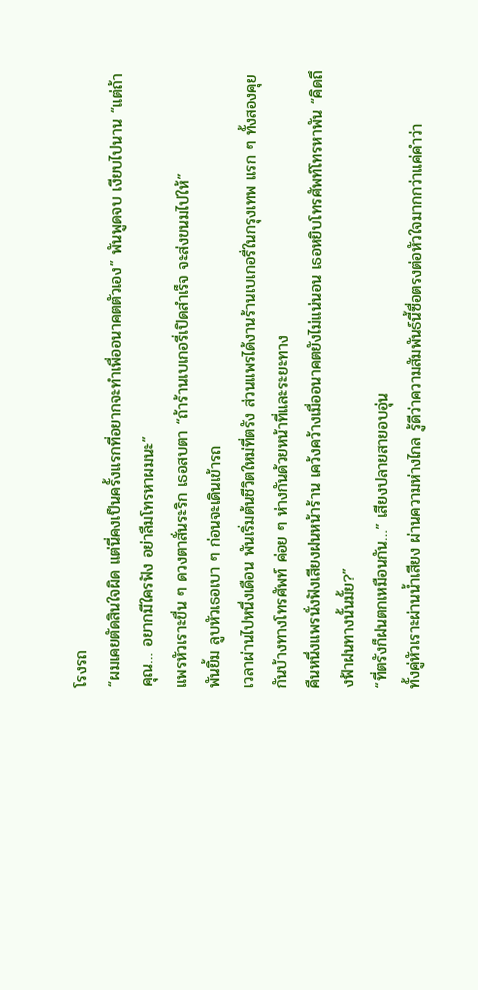โรงรถ
“ผมเคยตัดสินใจผิด แต่นี่คงเป็นครั้งแรกที่อยากจะทำเพื่ออนาคตตัวเอง” พันพูดจบ เงียบไปนาน “แต่ถ้าคุณ… อยากมีใครฟัง อย่าลืมโทรหาผมนะ”
แพรหัวเราะขื่น ๆ ดวงตาสั่นระริก เธอสบตา “ถ้าร้านเบเกอรี่เปิดสำเร็จ จะส่งขนมไปให้”
พันยิ้ม ลูบหัวเธอเบา ๆ ก่อนจะเดินเข้ารถ
เวลาผ่านไปหนึ่งเดือน พันเริ่มต้นชีวิตใหม่ที่ตรัง ส่วนแพรได้งานร้านเบเกอรี่ในกรุงเทพ แรก ๆ ทั้งสองคุยกันบ้างทางโทรศัพท์ ค่อย ๆ ห่างกันด้วยหน้าที่และระยะทาง
คืนหนึ่งแพรนั่งฟังเสียงฝนหน้าร้าน เคว้งคว้างเมื่ออนาคตยังไม่แน่นอน เธอหยิบโทรศัพท์โทรหาพัน “คิดถึงฟ้าฝนทางนั้นมั้ย?”
“ที่ตรังก็ฝนตกเหมือนกัน…” เสียงปลายสายอบอุ่น
ทั้งคู่หัวเราะผ่านน้ำเสียง ผ่านความห่างไกล รู้ดีว่าความสัมพันธ์นี้ซื่อตรงต่อหัวใจมากกว่าแค่คำว่า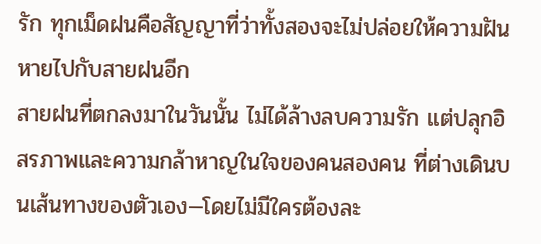รัก ทุกเม็ดฝนคือสัญญาที่ว่าทั้งสองจะไม่ปล่อยให้ความฝันหายไปกับสายฝนอีก
สายฝนที่ตกลงมาในวันนั้น ไม่ได้ล้างลบความรัก แต่ปลุกอิสรภาพและความกล้าหาญในใจของคนสองคน ที่ต่างเดินบนเส้นทางของตัวเอง—โดยไม่มีใครต้องละ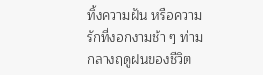ทิ้งความฝัน หรือความรักที่งอกงามช้า ๆ ท่ามกลางฤดูฝนของชีวิต